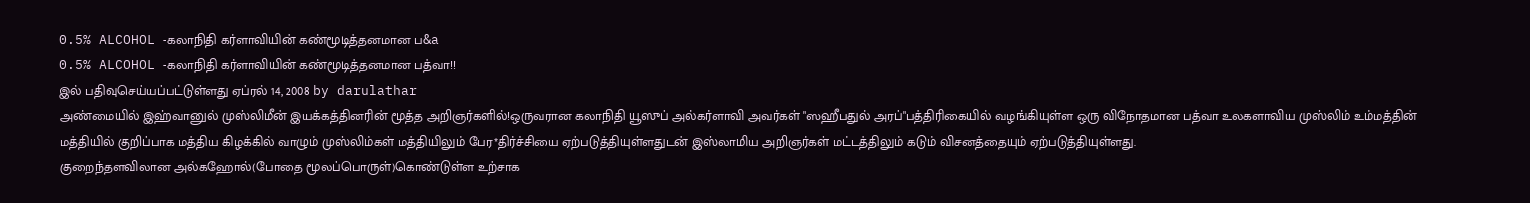0.5% ALCOHOL -கலாநிதி கர்ளாவியின் கண்மூடித்தனமான ப&a
0.5% ALCOHOL -கலாநிதி கர்ளாவியின் கண்மூடித்தனமான பத்வா!!
இல் பதிவுசெய்யப்பட்டுள்ளது ஏப்ரல் 14, 2008 by darulathar
அண்மையில் இஹ்வானுல் முஸ்லிமீன் இயக்கத்தினரின் மூத்த அறிஞர்களில்!ஒருவரான கலாநிதி யூஸுப் அல்கர்ளாவி அவர்கள் "ஸஹீபதுல் அரப்"பத்திரிகையில் வழங்கியுள்ள ஒரு விநோதமான பத்வா உலகளாவிய முஸ்லிம் உம்மத்தின் மத்தியில் குறிப்பாக மத்திய கிழக்கில் வாழும் முஸ்லிம்கள் மத்தியிலும் பேர*திர்ச்சியை ஏற்படுத்தியுள்ளதுடன் இஸ்லாமிய அறிஞர்கள் மட்டத்திலும் கடும் விசனத்தையும் ஏற்படுத்தியுள்ளது.
குறைந்தளவிலான அல்கஹோல்(போதை மூலப்பொருள்)கொண்டுள்ள உற்சாக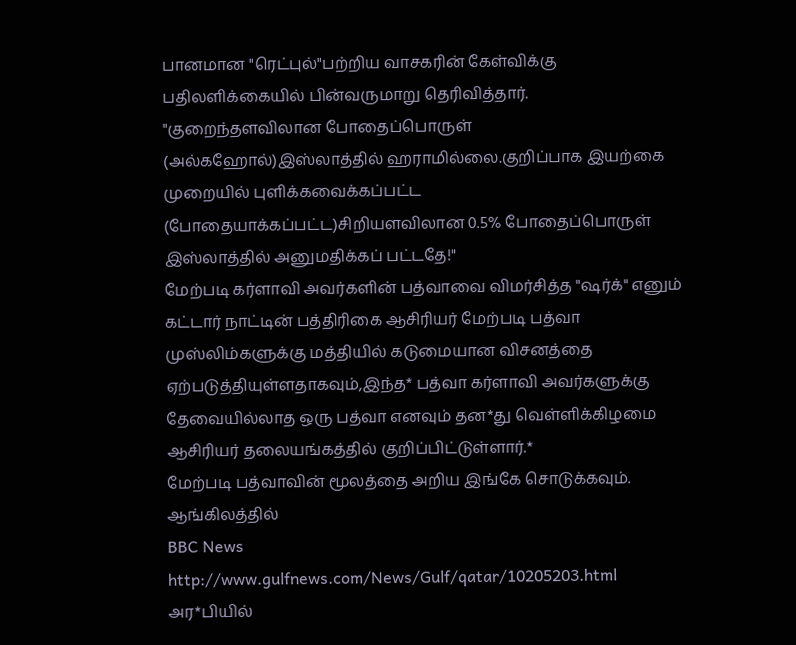பானமான "ரெட்புல்"பற்றிய வாசகரின் கேள்விக்கு பதிலளிக்கையில் பின்வருமாறு தெரிவித்தார்.
"குறைந்தளவிலான போதைப்பொருள் (அல்கஹோல்)இஸ்லாத்தில் ஹராமில்லை.குறிப்பாக இயற்கை முறையில் புளிக்கவைக்கப்பட்ட (போதையாக்கப்பட்ட)சிறியளவிலான 0.5% போதைப்பொருள் இஸ்லாத்தில் அனுமதிக்கப் பட்டதே!"
மேற்படி கர்ளாவி அவர்களின் பத்வாவை விமர்சித்த "ஷர்க்" எனும் கட்டார் நாட்டின் பத்திரிகை ஆசிரியர் மேற்படி பத்வா முஸ்லிம்களுக்கு மத்தியில் கடுமையான விசனத்தை ஏற்படுத்தியுள்ளதாகவும்,இந்த* பத்வா கர்ளாவி அவர்களுக்கு தேவையில்லாத ஒரு பத்வா எனவும் தன*து வெள்ளிக்கிழமை ஆசிரியர் தலையங்கத்தில் குறிப்பிட்டுள்ளார்.*
மேற்படி பத்வாவின் மூலத்தை அறிய இங்கே சொடுக்கவும்.
ஆங்கிலத்தில்
BBC News
http://www.gulfnews.com/News/Gulf/qatar/10205203.html
அர*பியில்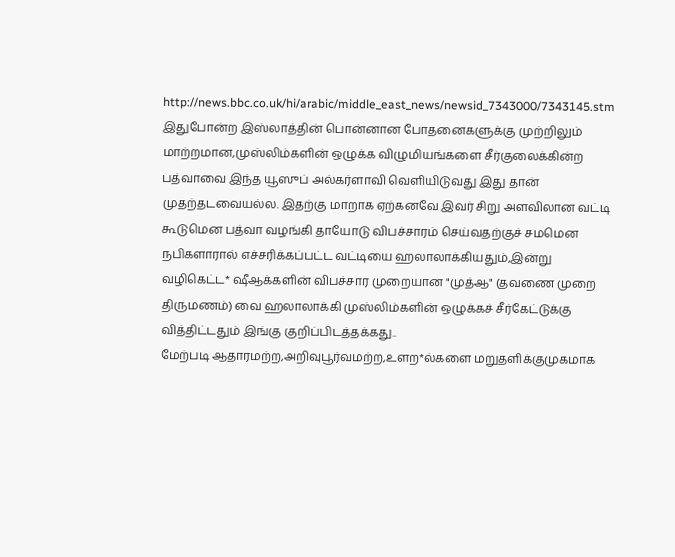http://news.bbc.co.uk/hi/arabic/middle_east_news/newsid_7343000/7343145.stm
இதுபோன்ற இஸ்லாத்தின் பொன்னான போதனைகளுக்கு முற்றிலும் மாற்றமான,முஸ்லிம்களின் ஒழுக்க விழுமியங்களை சீர்குலைக்கின்ற பத்வாவை இந்த யூஸுப் அல்கர்ளாவி வெளியிடுவது இது தான் முதற்தடவையல்ல. இதற்கு மாறாக ஏற்கனவே இவர் சிறு அளவிலான வட்டி கூடுமென பத்வா வழங்கி தாயோடு விபச்சாரம் செய்வதற்குச் சமமென நபிகளாரால் எச்சரிக்கப்பட்ட வட்டியை ஹலாலாக்கியதும்,இன்று வழிகெட்ட* ஷீஆக்களின் விபச்சார முறையான "முத்ஆ" (தவணை முறை திருமணம்) வை ஹலாலாக்கி முஸ்லிம்களின் ஒழுக்கச் சீர்கேட்டுக்கு வித்திட்டதும் இங்கு குறிப்பிடத்தக்கது..
மேற்படி ஆதாரமற்ற,அறிவுபூர்வமற்ற,உளற*ல்களை மறுதளிக்குமுகமாக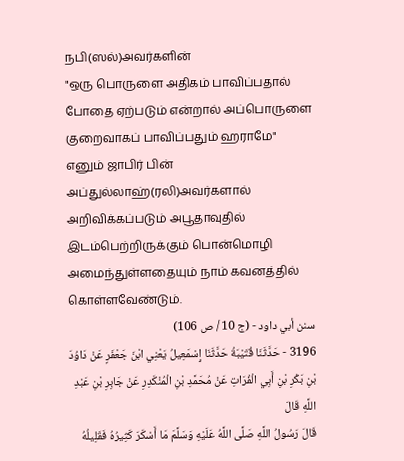நபி(ஸல்)அவர்களின்
"ஒரு பொருளை அதிகம் பாவிப்பதால் போதை ஏற்படும் என்றால் அப்பொருளை குறைவாகப் பாவிப்பதும் ஹராமே"
எனும் ஜாபிர் பின் அப்துல்லாஹ்(ரலி)அவர்களால் அறிவிக்கப்படும் அபூதாவுதில் இடம்பெற்றிருக்கும் பொன்மொழி அமைந்துள்ளதையும் நாம் கவனத்தில் கொள்ளவேண்டும்.
سنن أبي داود - (ج 10 / ص 106)
3196 - حَدَّثَنَا قُتَيْبَةُ حَدَّثَنَا إِسْمَعِيلُ يَعْنِي ابْنَ جَعْفَرٍ عَنْ دَاوُدَ بْنِ بَكْرِ بْنِ أَبِي الْفُرَاتِ عَنْ مُحَمَّدِ بْنِ الْمُنْكَدِرِ عَنْ جَابِرِ بْنِ عَبْدِ اللَّهِ قَالَ
قَالَ رَسُولُ اللَّهِ صَلَّى اللَّهُ عَلَيْهِ وَسَلَّمَ مَا أَسْكَرَ كَثِيرُهُ فَقَلِيلُهُ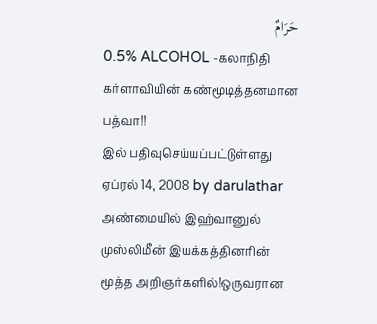حَرَامٌ
0.5% ALCOHOL -கலாநிதி கர்ளாவியின் கண்மூடித்தனமான பத்வா!!
இல் பதிவுசெய்யப்பட்டுள்ளது ஏப்ரல் 14, 2008 by darulathar
அண்மையில் இஹ்வானுல் முஸ்லிமீன் இயக்கத்தினரின் மூத்த அறிஞர்களில்!ஒருவரான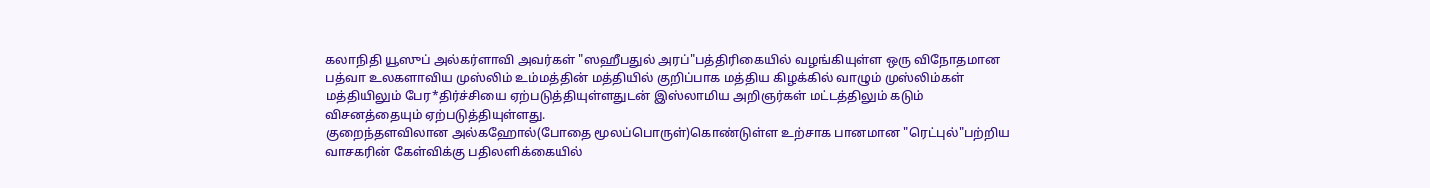கலாநிதி யூஸுப் அல்கர்ளாவி அவர்கள் "ஸஹீபதுல் அரப்"பத்திரிகையில் வழங்கியுள்ள ஒரு விநோதமான பத்வா உலகளாவிய முஸ்லிம் உம்மத்தின் மத்தியில் குறிப்பாக மத்திய கிழக்கில் வாழும் முஸ்லிம்கள் மத்தியிலும் பேர*திர்ச்சியை ஏற்படுத்தியுள்ளதுடன் இஸ்லாமிய அறிஞர்கள் மட்டத்திலும் கடும் விசனத்தையும் ஏற்படுத்தியுள்ளது.
குறைந்தளவிலான அல்கஹோல்(போதை மூலப்பொருள்)கொண்டுள்ள உற்சாக பானமான "ரெட்புல்"பற்றிய வாசகரின் கேள்விக்கு பதிலளிக்கையில்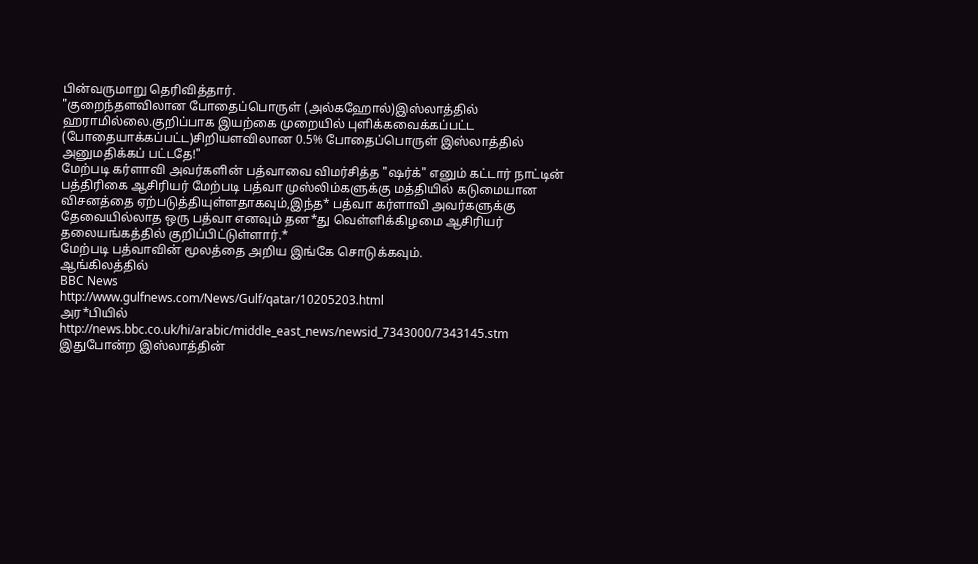பின்வருமாறு தெரிவித்தார்.
"குறைந்தளவிலான போதைப்பொருள் (அல்கஹோல்)இஸ்லாத்தில் ஹராமில்லை.குறிப்பாக இயற்கை முறையில் புளிக்கவைக்கப்பட்ட (போதையாக்கப்பட்ட)சிறியளவிலான 0.5% போதைப்பொருள் இஸ்லாத்தில் அனுமதிக்கப் பட்டதே!"
மேற்படி கர்ளாவி அவர்களின் பத்வாவை விமர்சித்த "ஷர்க்" எனும் கட்டார் நாட்டின் பத்திரிகை ஆசிரியர் மேற்படி பத்வா முஸ்லிம்களுக்கு மத்தியில் கடுமையான விசனத்தை ஏற்படுத்தியுள்ளதாகவும்,இந்த* பத்வா கர்ளாவி அவர்களுக்கு தேவையில்லாத ஒரு பத்வா எனவும் தன*து வெள்ளிக்கிழமை ஆசிரியர் தலையங்கத்தில் குறிப்பிட்டுள்ளார்.*
மேற்படி பத்வாவின் மூலத்தை அறிய இங்கே சொடுக்கவும்.
ஆங்கிலத்தில்
BBC News
http://www.gulfnews.com/News/Gulf/qatar/10205203.html
அர*பியில்
http://news.bbc.co.uk/hi/arabic/middle_east_news/newsid_7343000/7343145.stm
இதுபோன்ற இஸ்லாத்தின்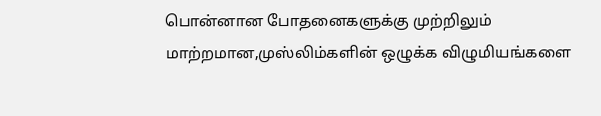பொன்னான போதனைகளுக்கு முற்றிலும் மாற்றமான,முஸ்லிம்களின் ஒழுக்க விழுமியங்களை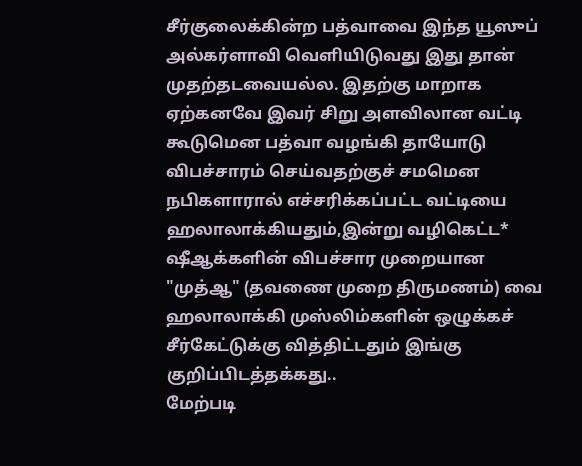சீர்குலைக்கின்ற பத்வாவை இந்த யூஸுப் அல்கர்ளாவி வெளியிடுவது இது தான் முதற்தடவையல்ல. இதற்கு மாறாக ஏற்கனவே இவர் சிறு அளவிலான வட்டி கூடுமென பத்வா வழங்கி தாயோடு விபச்சாரம் செய்வதற்குச் சமமென நபிகளாரால் எச்சரிக்கப்பட்ட வட்டியை ஹலாலாக்கியதும்,இன்று வழிகெட்ட* ஷீஆக்களின் விபச்சார முறையான "முத்ஆ" (தவணை முறை திருமணம்) வை ஹலாலாக்கி முஸ்லிம்களின் ஒழுக்கச் சீர்கேட்டுக்கு வித்திட்டதும் இங்கு குறிப்பிடத்தக்கது..
மேற்படி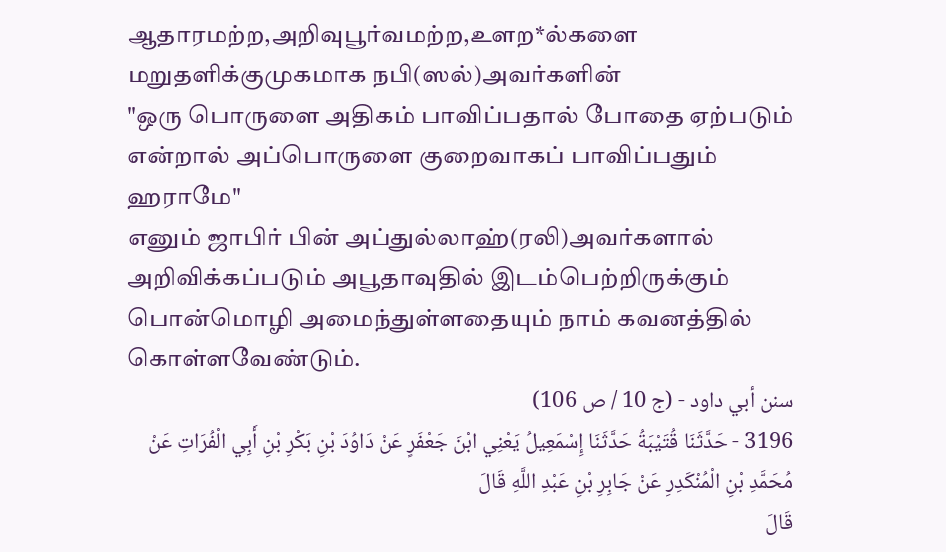ஆதாரமற்ற,அறிவுபூர்வமற்ற,உளற*ல்களை மறுதளிக்குமுகமாக நபி(ஸல்)அவர்களின்
"ஒரு பொருளை அதிகம் பாவிப்பதால் போதை ஏற்படும் என்றால் அப்பொருளை குறைவாகப் பாவிப்பதும் ஹராமே"
எனும் ஜாபிர் பின் அப்துல்லாஹ்(ரலி)அவர்களால் அறிவிக்கப்படும் அபூதாவுதில் இடம்பெற்றிருக்கும் பொன்மொழி அமைந்துள்ளதையும் நாம் கவனத்தில் கொள்ளவேண்டும்.
سنن أبي داود - (ج 10 / ص 106)
3196 - حَدَّثَنَا قُتَيْبَةُ حَدَّثَنَا إِسْمَعِيلُ يَعْنِي ابْنَ جَعْفَرٍ عَنْ دَاوُدَ بْنِ بَكْرِ بْنِ أَبِي الْفُرَاتِ عَنْ مُحَمَّدِ بْنِ الْمُنْكَدِرِ عَنْ جَابِرِ بْنِ عَبْدِ اللَّهِ قَالَ
قَالَ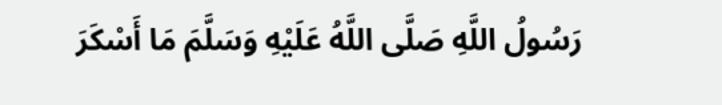رَسُولُ اللَّهِ صَلَّى اللَّهُ عَلَيْهِ وَسَلَّمَ مَا أَسْكَرَ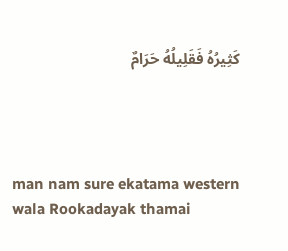كَثِيرُهُ فَقَلِيلُهُ حَرَامٌ




man nam sure ekatama western wala Rookadayak thamai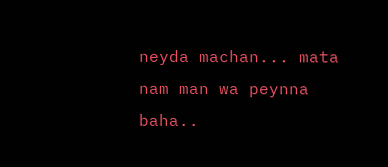neyda machan... mata nam man wa peynna baha..